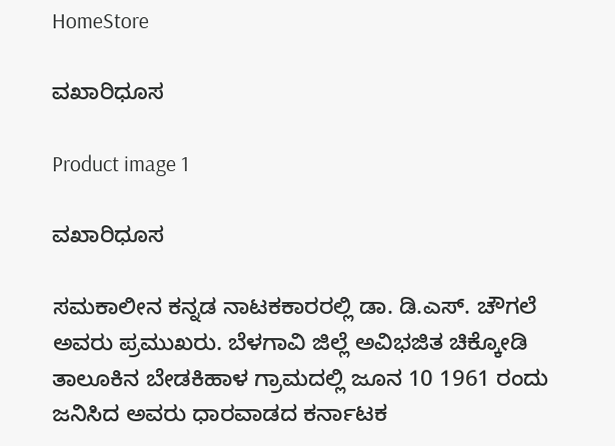HomeStore

ವಖಾರಿಧೂಸ

Product image 1

ವಖಾರಿಧೂಸ

ಸಮಕಾಲೀನ ಕನ್ನಡ ನಾಟಕಕಾರರಲ್ಲಿ ಡಾ. ಡಿ.ಎಸ್. ಚೌಗಲೆ ಅವರು ಪ್ರಮುಖರು. ಬೆಳಗಾವಿ ಜಿಲ್ಲೆ ಅವಿಭಜಿತ ಚಿಕ್ಕೋಡಿ ತಾಲೂಕಿನ ಬೇಡಕಿಹಾಳ ಗ್ರಾಮದಲ್ಲಿ ಜೂನ 10 1961 ರಂದು ಜನಿಸಿದ ಅವರು ಧಾರವಾಡದ ಕರ್ನಾಟಕ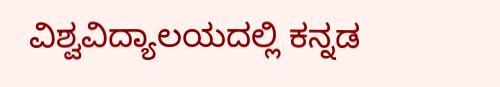ವಿಶ್ವವಿದ್ಯಾಲಯದಲ್ಲಿ ಕನ್ನಡ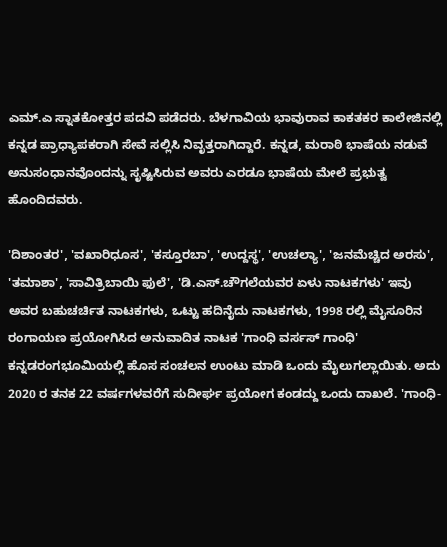ಎಮ್.ಎ ಸ್ನಾತಕೋತ್ತರ ಪದವಿ ಪಡೆದರು. ಬೆಳಗಾವಿಯ ಭಾವುರಾವ ಕಾಕತಕರ ಕಾಲೇಜಿನಲ್ಲಿ ಕನ್ನಡ ಪ್ರಾಧ್ಯಾಪಕರಾಗಿ ಸೇವೆ ಸಲ್ಲಿಸಿ ನಿವೃತ್ತರಾಗಿದ್ದಾರೆ. ಕನ್ನಡ, ಮರಾಠಿ ಭಾಷೆಯ ನಡುವೆ ಅನುಸಂಧಾನವೊಂದನ್ನು ಸೃಷ್ಟಿಸಿರುವ ಅವರು ಎರಡೂ ಭಾಷೆಯ ಮೇಲೆ ಪ್ರಭುತ್ವ ಹೊಂದಿದವರು.

'ದಿಶಾಂತರ', 'ವಖಾರಿಧೂಸ', 'ಕಸ್ತೂರಬಾ', 'ಉದ್ದಸ್ಥ', 'ಉಚಲ್ಯಾ', 'ಜನಮೆಚ್ಚಿದ ಅರಸು', 'ತಮಾಶಾ', 'ಸಾವಿತ್ರಿಬಾಯಿ ಫುಲೆ', 'ಡಿ.ಎಸ್.ಚೌಗಲೆಯವರ ಏಳು ನಾಟಕಗಳು' ಇವು ಅವರ ಬಹುಚರ್ಚಿತ ನಾಟಕಗಳು, ಒಟ್ಟು ಹದಿನೈದು ನಾಟಕಗಳು, 1998 ರಲ್ಲಿ ಮೈಸೂರಿನ ರಂಗಾಯಣ ಪ್ರಯೋಗಿಸಿದ ಅನುವಾದಿತ ನಾಟಕ 'ಗಾಂಧಿ ವರ್ಸಸ್‌ ಗಾಂಧಿ' ಕನ್ನಡರಂಗಭೂಮಿಯಲ್ಲಿ ಹೊಸ ಸಂಚಲನ ಉಂಟು ಮಾಡಿ ಒಂದು ಮೈಲುಗಲ್ಲಾಯಿತು. ಅದು 2020 ರ ತನಕ 22 ವರ್ಷಗಳವರೆಗೆ ಸುದೀರ್ಘ ಪ್ರಯೋಗ ಕಂಡದ್ದು ಒಂದು ದಾಖಲೆ. 'ಗಾಂಧಿ-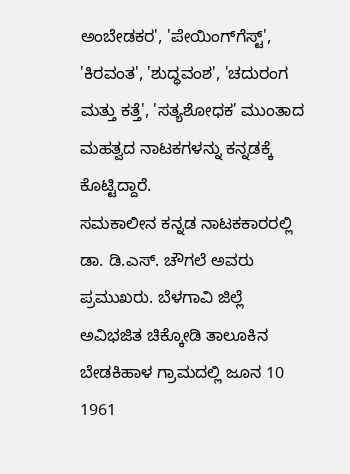ಅಂಬೇಡಕರ', 'ಪೇಯಿಂಗ್‌ಗೆಸ್ಟ್', 'ಕಿರವಂತ', 'ಶುದ್ಧವಂಶ', 'ಚದುರಂಗ ಮತ್ತು ಕತ್ತೆ', 'ಸತ್ಯಶೋಧಕ' ಮುಂತಾದ ಮಹತ್ವದ ನಾಟಕಗಳನ್ನು ಕನ್ನಡಕ್ಕೆ ಕೊಟ್ಟಿದ್ದಾರೆ.
ಸಮಕಾಲೀನ ಕನ್ನಡ ನಾಟಕಕಾರರಲ್ಲಿ ಡಾ. ಡಿ.ಎಸ್. ಚೌಗಲೆ ಅವರು ಪ್ರಮುಖರು. ಬೆಳಗಾವಿ ಜಿಲ್ಲೆ ಅವಿಭಜಿತ ಚಿಕ್ಕೋಡಿ ತಾಲೂಕಿನ ಬೇಡಕಿಹಾಳ ಗ್ರಾಮದಲ್ಲಿ ಜೂನ 10 1961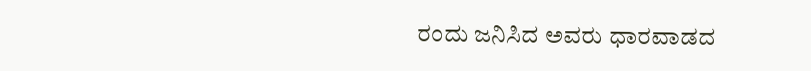ರಂದು ಜನಿಸಿದ ಅವರು ಧಾರವಾಡದ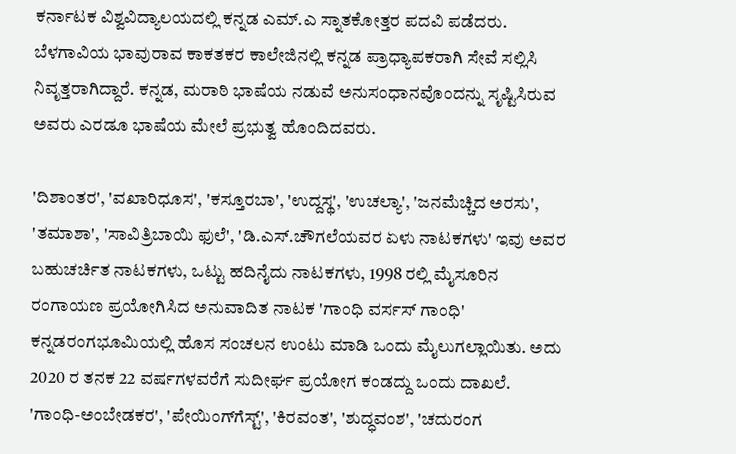ಕರ್ನಾಟಕ ವಿಶ್ವವಿದ್ಯಾಲಯದಲ್ಲಿ ಕನ್ನಡ ಎಮ್.ಎ ಸ್ನಾತಕೋತ್ತರ ಪದವಿ ಪಡೆದರು. ಬೆಳಗಾವಿಯ ಭಾವುರಾವ ಕಾಕತಕರ ಕಾಲೇಜಿನಲ್ಲಿ ಕನ್ನಡ ಪ್ರಾಧ್ಯಾಪಕರಾಗಿ ಸೇವೆ ಸಲ್ಲಿಸಿ ನಿವೃತ್ತರಾಗಿದ್ದಾರೆ. ಕನ್ನಡ, ಮರಾಠಿ ಭಾಷೆಯ ನಡುವೆ ಅನುಸಂಧಾನವೊಂದನ್ನು ಸೃಷ್ಟಿಸಿರುವ ಅವರು ಎರಡೂ ಭಾಷೆಯ ಮೇಲೆ ಪ್ರಭುತ್ವ ಹೊಂದಿದವರು.

'ದಿಶಾಂತರ', 'ವಖಾರಿಧೂಸ', 'ಕಸ್ತೂರಬಾ', 'ಉದ್ದಸ್ಥ', 'ಉಚಲ್ಯಾ', 'ಜನಮೆಚ್ಚಿದ ಅರಸು', 'ತಮಾಶಾ', 'ಸಾವಿತ್ರಿಬಾಯಿ ಫುಲೆ', 'ಡಿ.ಎಸ್.ಚೌಗಲೆಯವರ ಏಳು ನಾಟಕಗಳು' ಇವು ಅವರ ಬಹುಚರ್ಚಿತ ನಾಟಕಗಳು, ಒಟ್ಟು ಹದಿನೈದು ನಾಟಕಗಳು, 1998 ರಲ್ಲಿ ಮೈಸೂರಿನ ರಂಗಾಯಣ ಪ್ರಯೋಗಿಸಿದ ಅನುವಾದಿತ ನಾಟಕ 'ಗಾಂಧಿ ವರ್ಸಸ್‌ ಗಾಂಧಿ' ಕನ್ನಡರಂಗಭೂಮಿಯಲ್ಲಿ ಹೊಸ ಸಂಚಲನ ಉಂಟು ಮಾಡಿ ಒಂದು ಮೈಲುಗಲ್ಲಾಯಿತು. ಅದು 2020 ರ ತನಕ 22 ವರ್ಷಗಳವರೆಗೆ ಸುದೀರ್ಘ ಪ್ರಯೋಗ ಕಂಡದ್ದು ಒಂದು ದಾಖಲೆ. 'ಗಾಂಧಿ-ಅಂಬೇಡಕರ', 'ಪೇಯಿಂಗ್‌ಗೆಸ್ಟ್', 'ಕಿರವಂತ', 'ಶುದ್ಧವಂಶ', 'ಚದುರಂಗ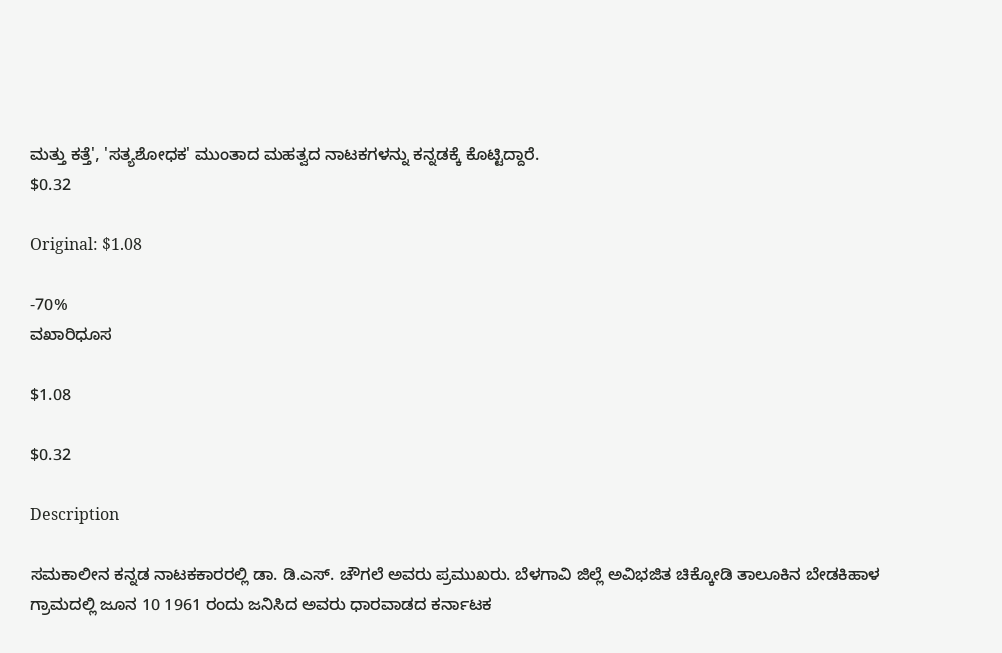ಮತ್ತು ಕತ್ತೆ', 'ಸತ್ಯಶೋಧಕ' ಮುಂತಾದ ಮಹತ್ವದ ನಾಟಕಗಳನ್ನು ಕನ್ನಡಕ್ಕೆ ಕೊಟ್ಟಿದ್ದಾರೆ.
$0.32

Original: $1.08

-70%
ವಖಾರಿಧೂಸ

$1.08

$0.32

Description

ಸಮಕಾಲೀನ ಕನ್ನಡ ನಾಟಕಕಾರರಲ್ಲಿ ಡಾ. ಡಿ.ಎಸ್. ಚೌಗಲೆ ಅವರು ಪ್ರಮುಖರು. ಬೆಳಗಾವಿ ಜಿಲ್ಲೆ ಅವಿಭಜಿತ ಚಿಕ್ಕೋಡಿ ತಾಲೂಕಿನ ಬೇಡಕಿಹಾಳ ಗ್ರಾಮದಲ್ಲಿ ಜೂನ 10 1961 ರಂದು ಜನಿಸಿದ ಅವರು ಧಾರವಾಡದ ಕರ್ನಾಟಕ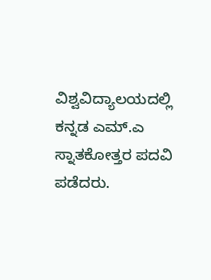ವಿಶ್ವವಿದ್ಯಾಲಯದಲ್ಲಿ ಕನ್ನಡ ಎಮ್.ಎ ಸ್ನಾತಕೋತ್ತರ ಪದವಿ ಪಡೆದರು.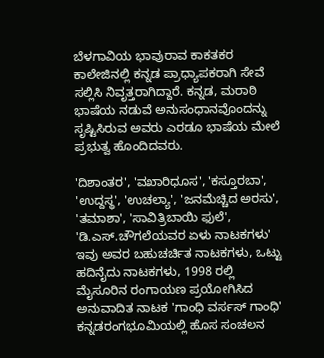ಬೆಳಗಾವಿಯ ಭಾವುರಾವ ಕಾಕತಕರ ಕಾಲೇಜಿನಲ್ಲಿ ಕನ್ನಡ ಪ್ರಾಧ್ಯಾಪಕರಾಗಿ ಸೇವೆ ಸಲ್ಲಿಸಿ ನಿವೃತ್ತರಾಗಿದ್ದಾರೆ. ಕನ್ನಡ, ಮರಾಠಿ ಭಾಷೆಯ ನಡುವೆ ಅನುಸಂಧಾನವೊಂದನ್ನು ಸೃಷ್ಟಿಸಿರುವ ಅವರು ಎರಡೂ ಭಾಷೆಯ ಮೇಲೆ ಪ್ರಭುತ್ವ ಹೊಂದಿದವರು.

'ದಿಶಾಂತರ', 'ವಖಾರಿಧೂಸ', 'ಕಸ್ತೂರಬಾ', 'ಉದ್ದಸ್ಥ', 'ಉಚಲ್ಯಾ', 'ಜನಮೆಚ್ಚಿದ ಅರಸು', 'ತಮಾಶಾ', 'ಸಾವಿತ್ರಿಬಾಯಿ ಫುಲೆ', 'ಡಿ.ಎಸ್.ಚೌಗಲೆಯವರ ಏಳು ನಾಟಕಗಳು' ಇವು ಅವರ ಬಹುಚರ್ಚಿತ ನಾಟಕಗಳು, ಒಟ್ಟು ಹದಿನೈದು ನಾಟಕಗಳು, 1998 ರಲ್ಲಿ ಮೈಸೂರಿನ ರಂಗಾಯಣ ಪ್ರಯೋಗಿಸಿದ ಅನುವಾದಿತ ನಾಟಕ 'ಗಾಂಧಿ ವರ್ಸಸ್‌ ಗಾಂಧಿ' ಕನ್ನಡರಂಗಭೂಮಿಯಲ್ಲಿ ಹೊಸ ಸಂಚಲನ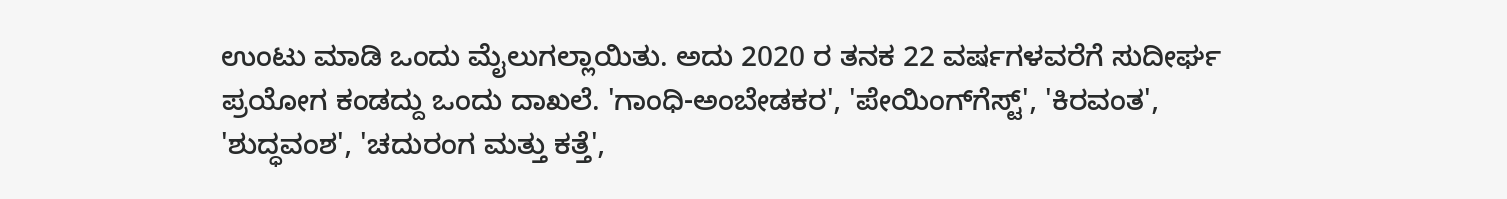ಉಂಟು ಮಾಡಿ ಒಂದು ಮೈಲುಗಲ್ಲಾಯಿತು. ಅದು 2020 ರ ತನಕ 22 ವರ್ಷಗಳವರೆಗೆ ಸುದೀರ್ಘ ಪ್ರಯೋಗ ಕಂಡದ್ದು ಒಂದು ದಾಖಲೆ. 'ಗಾಂಧಿ-ಅಂಬೇಡಕರ', 'ಪೇಯಿಂಗ್‌ಗೆಸ್ಟ್', 'ಕಿರವಂತ', 'ಶುದ್ಧವಂಶ', 'ಚದುರಂಗ ಮತ್ತು ಕತ್ತೆ',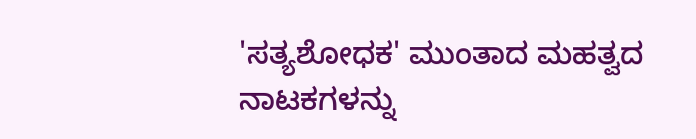'ಸತ್ಯಶೋಧಕ' ಮುಂತಾದ ಮಹತ್ವದ ನಾಟಕಗಳನ್ನು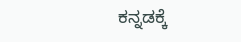ಕನ್ನಡಕ್ಕೆ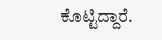ಕೊಟ್ಟಿದ್ದಾರೆ.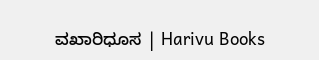ವಖಾರಿಧೂಸ | Harivu Books